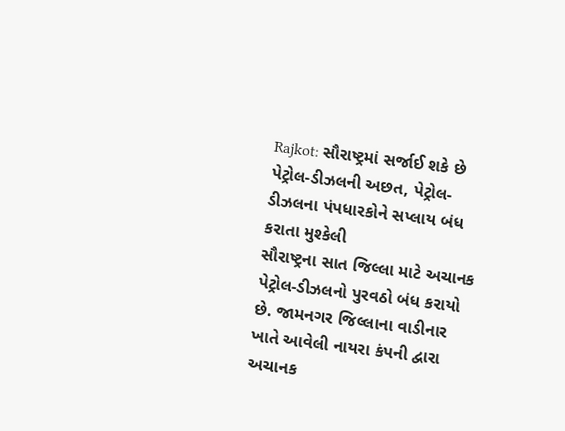Rajkot: સૌરાષ્ટ્રમાં સર્જાઈ શકે છે પેટ્રોલ-ડીઝલની અછત, પેટ્રોલ-ડીઝલના પંપધારકોને સપ્લાય બંધ કરાતા મુશ્કેલી
સૌરાષ્ટ્રના સાત જિલ્લા માટે અચાનક પેટ્રોલ-ડીઝલનો પુરવઠો બંધ કરાયો છે. જામનગર જિલ્લાના વાડીનાર ખાતે આવેલી નાયરા કંપની દ્વારા અચાનક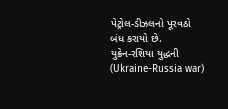પેટ્રોલ-ડીઝલનો પૂરવઠો બંધ કરાયો છે.
યુક્રેન-રશિયા યુદ્ધની (Ukraine-Russia war)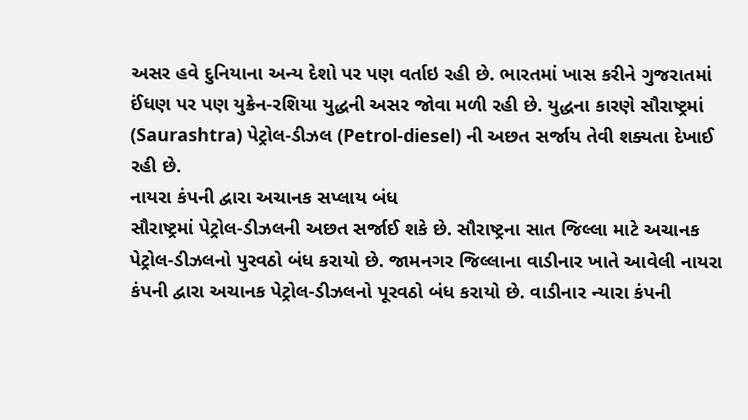અસર હવે દુનિયાના અન્ય દેશો પર પણ વર્તાઇ રહી છે. ભારતમાં ખાસ કરીને ગુજરાતમાં ઈંધણ પર પણ યુક્રેન-રશિયા યુદ્ધની અસર જોવા મળી રહી છે. યુદ્ધના કારણે સૌરાષ્ટ્રમાં (Saurashtra) પેટ્રોલ-ડીઝલ (Petrol-diesel) ની અછત સર્જાય તેવી શક્યતા દેખાઈ રહી છે.
નાયરા કંપની દ્વારા અચાનક સપ્લાય બંધ
સૌરાષ્ટ્રમાં પેટ્રોલ-ડીઝલની અછત સર્જાઈ શકે છે. સૌરાષ્ટ્રના સાત જિલ્લા માટે અચાનક પેટ્રોલ-ડીઝલનો પુરવઠો બંધ કરાયો છે. જામનગર જિલ્લાના વાડીનાર ખાતે આવેલી નાયરા કંપની દ્વારા અચાનક પેટ્રોલ-ડીઝલનો પૂરવઠો બંધ કરાયો છે. વાડીનાર ન્યારા કંપની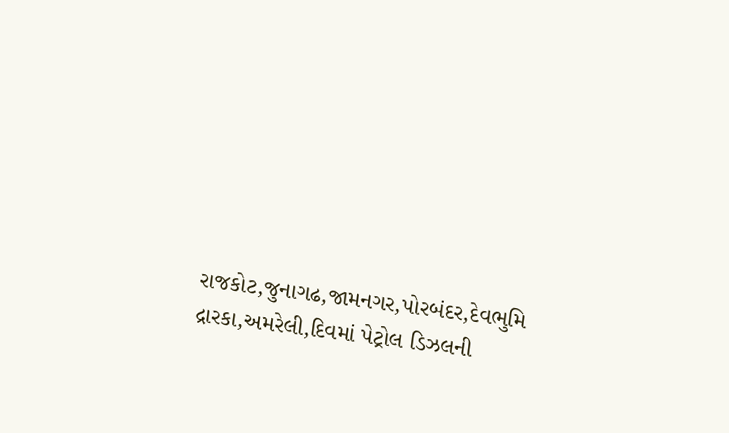રાજકોટ,જુનાગઢ,જામનગર,પોરબંદર,દેવભુમિ દ્રારકા,અમરેલી,દિવમાં પેટ્રોલ ડિઝલની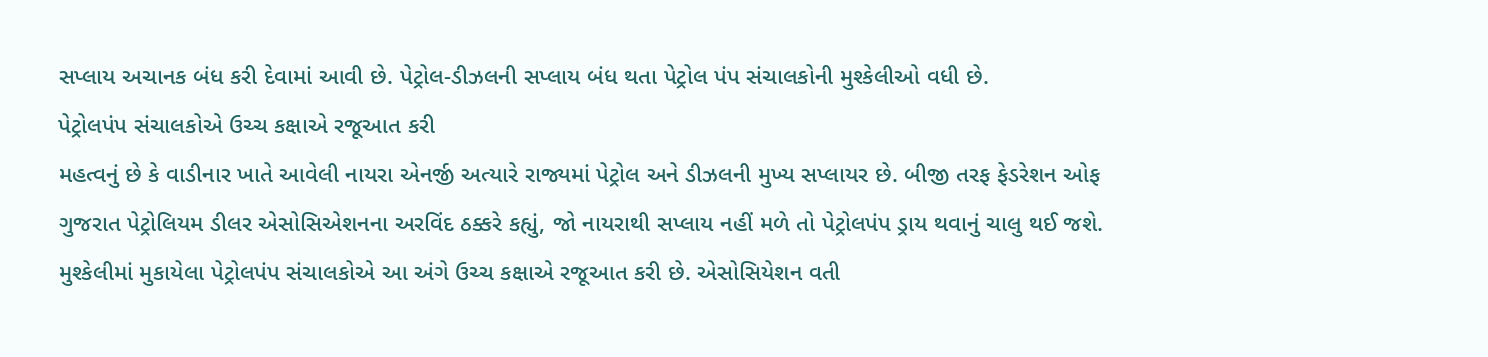સપ્લાય અચાનક બંધ કરી દેવામાં આવી છે. પેટ્રોલ-ડીઝલની સપ્લાય બંધ થતા પેટ્રોલ પંપ સંચાલકોની મુશ્કેલીઓ વધી છે.
પેટ્રોલપંપ સંચાલકોએ ઉચ્ચ કક્ષાએ રજૂઆત કરી
મહત્વનું છે કે વાડીનાર ખાતે આવેલી નાયરા એનર્જી અત્યારે રાજ્યમાં પેટ્રોલ અને ડીઝલની મુખ્ય સપ્લાયર છે. બીજી તરફ ફેડરેશન ઓફ ગુજરાત પેટ્રોલિયમ ડીલર એસોસિએશનના અરવિંદ ઠક્કરે કહ્યું, જો નાયરાથી સપ્લાય નહીં મળે તો પેટ્રોલપંપ ડ્રાય થવાનું ચાલુ થઈ જશે. મુશ્કેલીમાં મુકાયેલા પેટ્રોલપંપ સંચાલકોએ આ અંગે ઉચ્ચ કક્ષાએ રજૂઆત કરી છે. એસોસિયેશન વતી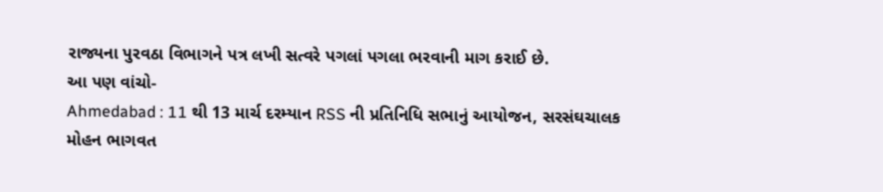રાજ્યના પુરવઠા વિભાગને પત્ર લખી સત્વરે પગલાં પગલા ભરવાની માગ કરાઈ છે.
આ પણ વાંચો-
Ahmedabad : 11 થી 13 માર્ચ દરમ્યાન RSS ની પ્રતિનિધિ સભાનું આયોજન, સરસંઘચાલક મોહન ભાગવત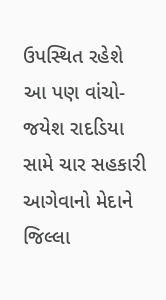ઉપસ્થિત રહેશે
આ પણ વાંચો-
જયેશ રાદડિયા સામે ચાર સહકારી આગેવાનો મેદાને જિલ્લા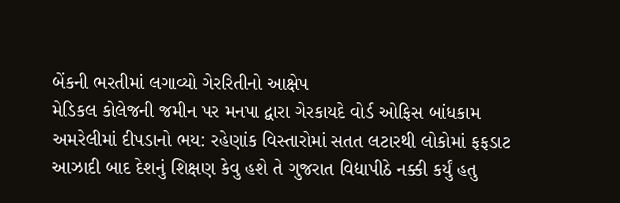બેંકની ભરતીમાં લગાવ્યો ગેરરિતીનો આક્ષેપ
મેડિકલ કોલેજની જમીન પર મનપા દ્વારા ગેરકાયદે વોર્ડ ઓફિસ બાંધકામ
અમરેલીમાં દીપડાનો ભય: રહેણાંક વિસ્તારોમાં સતત લટારથી લોકોમાં ફફડાટ
આઝાદી બાદ દેશનું શિક્ષણ કેવુ હશે તે ગુજરાત વિદ્યાપીઠે નક્કી કર્યું હતુ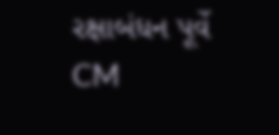રક્ષાબંધન પૂર્વે CM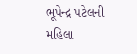ભૂપેન્દ્ર પટેલની મહિલા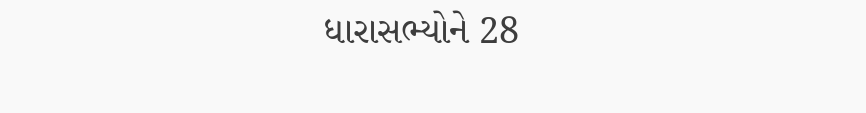ધારાસભ્યોને 28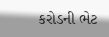કરોડની ભેટ